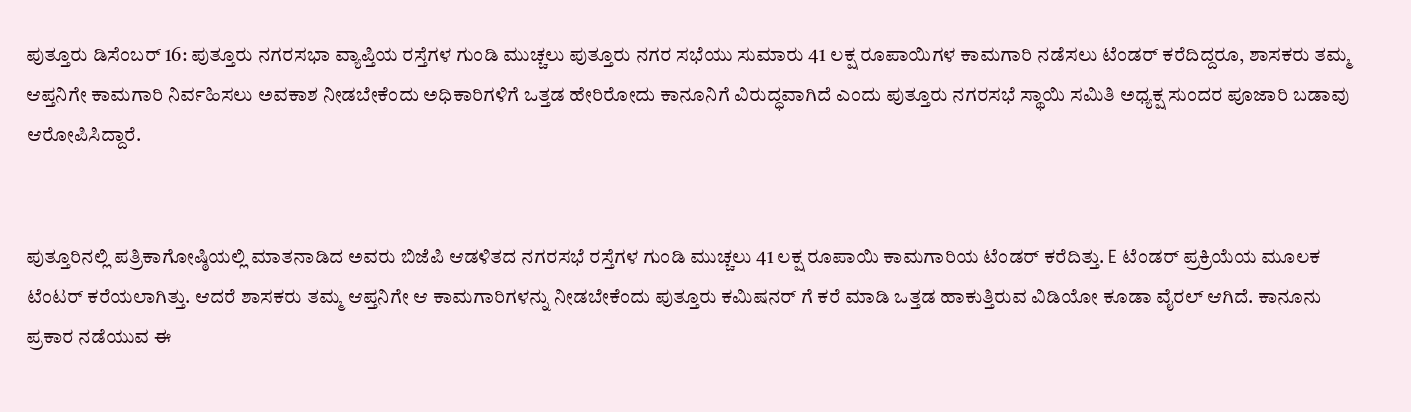ಪುತ್ತೂರು ಡಿಸೆಂಬರ್ 16: ಪುತ್ತೂರು ನಗರಸಭಾ ವ್ಯಾಪ್ತಿಯ ರಸ್ತೆಗಳ ಗುಂಡಿ ಮುಚ್ಚಲು ಪುತ್ತೂರು ನಗರ ಸಭೆಯು ಸುಮಾರು 41 ಲಕ್ಷ ರೂಪಾಯಿಗಳ ಕಾಮಗಾರಿ ನಡೆಸಲು ಟೆಂಡರ್ ಕರೆದಿದ್ದರೂ, ಶಾಸಕರು ತಮ್ಮ ಆಪ್ತನಿಗೇ ಕಾಮಗಾರಿ ನಿರ್ವಹಿಸಲು ಅವಕಾಶ ನೀಡಬೇಕೆಂದು ಅಧಿಕಾರಿಗಳಿಗೆ ಒತ್ತಡ ಹೇರಿರೋದು ಕಾನೂನಿಗೆ ವಿರುದ್ಧವಾಗಿದೆ ಎಂದು ಪುತ್ತೂರು ನಗರಸಭೆ ಸ್ಥಾಯಿ ಸಮಿತಿ ಅಧ್ಯಕ್ಷ ಸುಂದರ ಪೂಜಾರಿ ಬಡಾವು ಆರೋಪಿಸಿದ್ದಾರೆ.


ಪುತ್ತೂರಿನಲ್ಲಿ ಪತ್ರಿಕಾಗೋಷ್ಠಿಯಲ್ಲಿ ಮಾತನಾಡಿದ ಅವರು ಬಿಜೆಪಿ ಆಡಳಿತದ ನಗರಸಭೆ ರಸ್ತೆಗಳ ಗುಂಡಿ ಮುಚ್ಚಲು 41 ಲಕ್ಷ ರೂಪಾಯಿ ಕಾಮಗಾರಿಯ ಟೆಂಡರ್ ಕರೆದಿತ್ತು. E ಟೆಂಡರ್ ಪ್ರಕ್ರಿಯೆಯ ಮೂಲಕ ಟೆಂಟರ್ ಕರೆಯಲಾಗಿತ್ತು. ಆದರೆ ಶಾಸಕರು ತಮ್ಮ ಆಪ್ತನಿಗೇ ಆ ಕಾಮಗಾರಿಗಳನ್ನು ನೀಡಬೇಕೆಂದು ಪುತ್ತೂರು ಕಮಿಷನರ್ ಗೆ ಕರೆ ಮಾಡಿ ಒತ್ತಡ ಹಾಕುತ್ತಿರುವ ವಿಡಿಯೋ ಕೂಡಾ ವೈರಲ್ ಆಗಿದೆ. ಕಾನೂನು ಪ್ರಕಾರ ನಡೆಯುವ ಈ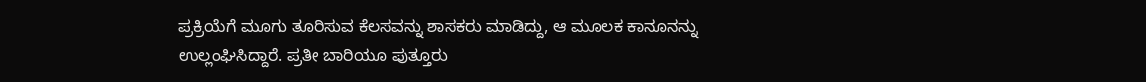ಪ್ರಕ್ರಿಯೆಗೆ ಮೂಗು ತೂರಿಸುವ ಕೆಲಸವನ್ನು ಶಾಸಕರು ಮಾಡಿದ್ದು, ಆ ಮೂಲಕ ಕಾನೂನನ್ನು ಉಲ್ಲಂಘಿಸಿದ್ದಾರೆ. ಪ್ರತೀ ಬಾರಿಯೂ ಪುತ್ತೂರು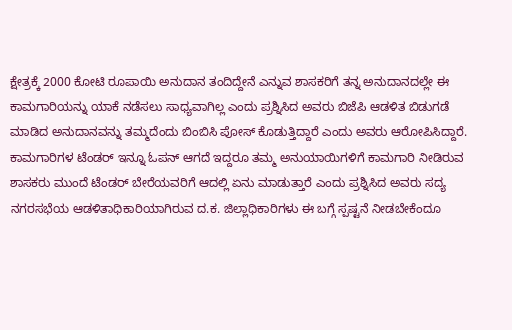ಕ್ಷೇತ್ರಕ್ಕೆ 2000 ಕೋಟಿ ರೂಪಾಯಿ ಅನುದಾನ ತಂದಿದ್ದೇನೆ ಎನ್ನುವ ಶಾಸಕರಿಗೆ ತನ್ನ ಅನುದಾನದಲ್ಲೇ ಈ ಕಾಮಗಾರಿಯನ್ನು ಯಾಕೆ ನಡೆಸಲು ಸಾಧ್ಯವಾಗಿಲ್ಲ ಎಂದು ಪ್ರಶ್ನಿಸಿದ ಅವರು ಬಿಜೆಪಿ ಆಡಳಿತ ಬಿಡುಗಡೆ ಮಾಡಿದ ಅನುದಾನವನ್ನು ತಮ್ಮದೆಂದು ಬಿಂಬಿಸಿ ಪೋಸ್ ಕೊಡುತ್ತಿದ್ದಾರೆ ಎಂದು ಅವರು ಆರೋಪಿಸಿದ್ದಾರೆ. ಕಾಮಗಾರಿಗಳ ಟೆಂಡರ್ ಇನ್ನೂ ಓಪನ್ ಆಗದೆ ಇದ್ದರೂ ತಮ್ಮ ಅನುಯಾಯಿಗಳಿಗೆ ಕಾಮಗಾರಿ ನೀಡಿರುವ ಶಾಸಕರು ಮುಂದೆ ಟೆಂಡರ್ ಬೇರೆಯವರಿಗೆ ಆದಲ್ಲಿ ಏನು ಮಾಡುತ್ತಾರೆ ಎಂದು ಪ್ರಶ್ನಿಸಿದ ಅವರು ಸದ್ಯ ನಗರಸಭೆಯ ಆಡಳಿತಾಧಿಕಾರಿಯಾಗಿರುವ ದ.ಕ. ಜಿಲ್ಲಾಧಿಕಾರಿಗಳು ಈ ಬಗ್ಗೆ ಸ್ಪಷ್ಟನೆ ನೀಡಬೇಕೆಂದೂ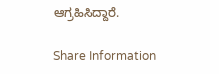ಆಗ್ರಹಿಸಿದ್ದಾರೆ.

Share Information